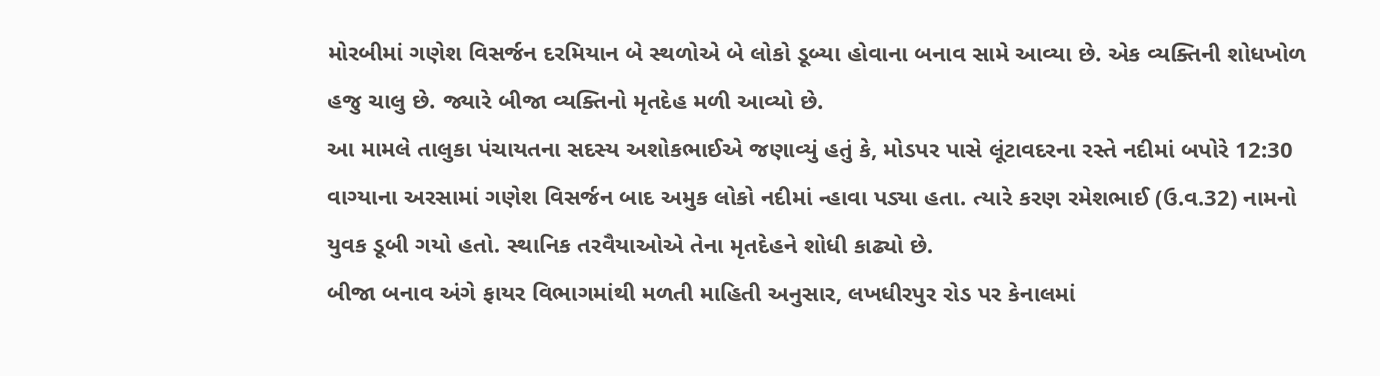મોરબીમાં ગણેશ વિસર્જન દરમિયાન બે સ્થળોએ બે લોકો ડૂબ્યા હોવાના બનાવ સામે આવ્યા છે. એક વ્યક્તિની શોધખોળ હજુ ચાલુ છે. જ્યારે બીજા વ્યક્તિનો મૃતદેહ મળી આવ્યો છે.
આ મામલે તાલુકા પંચાયતના સદસ્ય અશોકભાઈએ જણાવ્યું હતું કે, મોડપર પાસે લૂંટાવદરના રસ્તે નદીમાં બપોરે 12:30 વાગ્યાના અરસામાં ગણેશ વિસર્જન બાદ અમુક લોકો નદીમાં ન્હાવા પડ્યા હતા. ત્યારે કરણ રમેશભાઈ (ઉ.વ.32) નામનો યુવક ડૂબી ગયો હતો. સ્થાનિક તરવૈયાઓએ તેના મૃતદેહને શોધી કાઢ્યો છે.
બીજા બનાવ અંગે ફાયર વિભાગમાંથી મળતી માહિતી અનુસાર, લખધીરપુર રોડ પર કેનાલમાં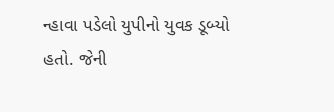ન્હાવા પડેલો યુપીનો યુવક ડૂબ્યો હતો. જેની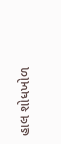હાલ શોધખોળ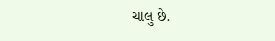ચાલુ છે.